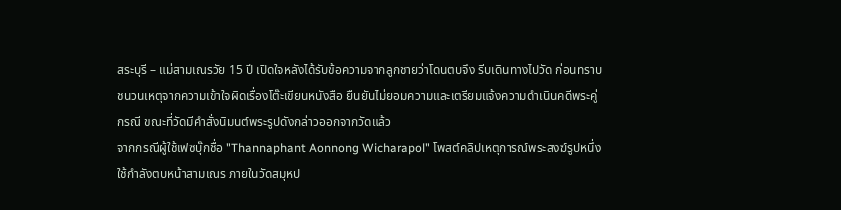สระบุรี – แม่สามเณรวัย 15 ปี เปิดใจหลังได้รับข้อความจากลูกชายว่าโดนตบจึง รีบเดินทางไปวัด ก่อนทราบชนวนเหตุจากความเข้าใจผิดเรื่องโต๊ะเขียนหนังสือ ยืนยันไม่ยอมความและเตรียมแจ้งความดำเนินคดีพระคู่กรณี ขณะที่วัดมีคำสั่งนิมนต์พระรูปดังกล่าวออกจากวัดแล้ว
จากกรณีผู้ใช้เฟซบุ๊กชื่อ "Thannaphant Aonnong Wicharapol" โพสต์คลิปเหตุการณ์พระสงฆ์รูปหนึ่งใช้กำลังตบหน้าสามเณร ภายในวัดสมุหป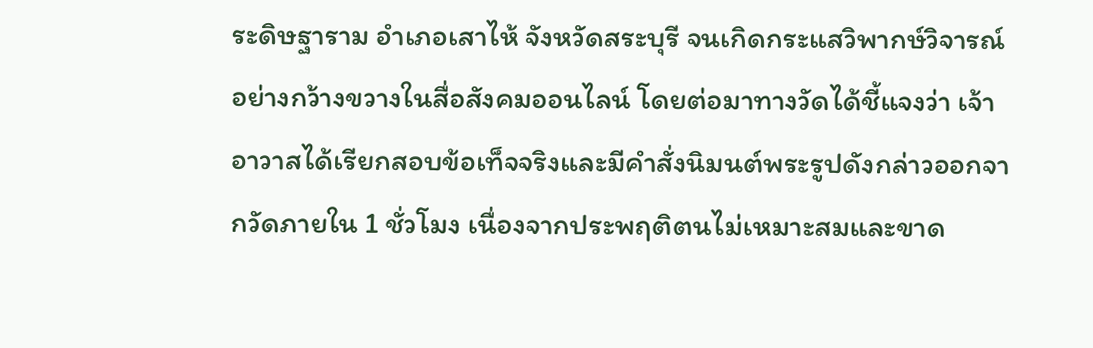ระดิษฐาราม อำเภอเสาไห้ จังหวัดสระบุรี จนเกิดกระแสวิพากษ์วิจารณ์อย่างกว้างขวางในสื่อสังคมออนไลน์ โดยต่อมาทางวัดได้ชี้แจงว่า เจ้าอาวาสได้เรียกสอบข้อเท็จจริงและมีคำสั่งนิมนต์พระรูปดังกล่าวออกจากวัดภายใน 1 ชั่วโมง เนื่องจากประพฤติตนไม่เหมาะสมและขาด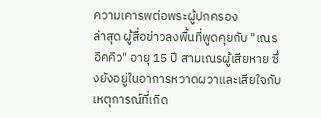ความเคารพต่อพระผู้ปกครอง
ล่าสุด ผู้สื่อข่าวลงพื้นที่พูดคุยกับ "เณรอิคคิว" อายุ 15 ปี สามเณรผู้เสียหาย ซึ่งยังอยู่ในอาการหวาดผวาและเสียใจกับเหตุการณ์ที่เกิด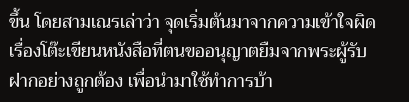ขึ้น โดยสามเณรเล่าว่า จุดเริ่มต้นมาจากความเข้าใจผิดเรื่องโต๊ะเขียนหนังสือที่ตนขออนุญาตยืมจากพระผู้รับฝากอย่างถูกต้อง เพื่อนำมาใช้ทำการบ้า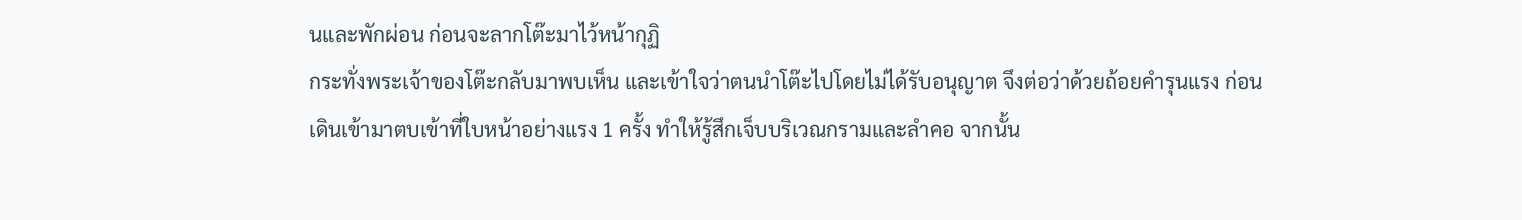นและพักผ่อน ก่อนจะลากโต๊ะมาไว้หน้ากุฏิ
กระทั่งพระเจ้าของโต๊ะกลับมาพบเห็น และเข้าใจว่าตนนำโต๊ะไปโดยไม่ได้รับอนุญาต จึงต่อว่าด้วยถ้อยคำรุนแรง ก่อนเดินเข้ามาตบเข้าที่ใบหน้าอย่างแรง 1 ครั้ง ทำให้รู้สึกเจ็บบริเวณกรามและลำคอ จากนั้น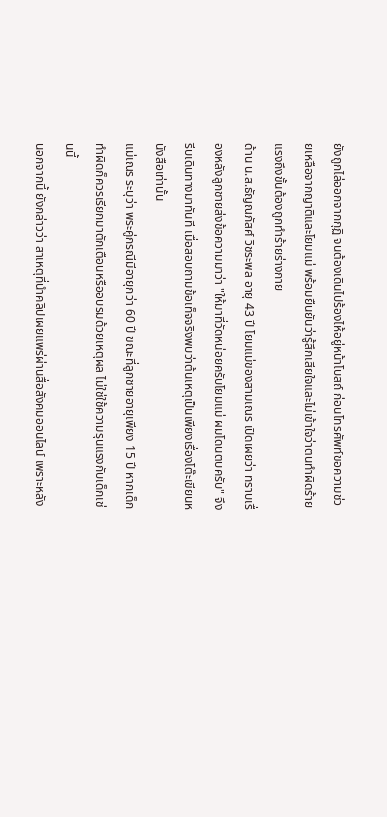ยังถูกไล่ออกจากกุฏิ จนต้องเดินไปร้องไห้อยู่หน้าโบสถ์ ก่อนโทรศัพท์ขอความช่วยเหลือจากญาติและโยมแม่ พร้อมยืนยันว่ารู้สึกเสียใจและไม่เข้าใจว่าตนทำผิดร้ายแรงถึงขั้นต้องถูกทำร้ายร่างกาย
ด้าน น.ส.ธัญณภัสศ์ วิชระพล อายุ 43 ปี โยมแม่ของสามเณร เปิดเผยว่า ทราบเรื่องหลังลูกชายส่งข้อความมาว่า "ให้มาที่วัดหน่อยครับโยมแม่ ผมโดนตบครับ" จึงรีบเดินทางมาทันที เมื่อสอบถามข้อเท็จจริงพบว่าต้นเหตุเป็นเพียงเรื่องโต๊ะเขียนหนังสือเท่านั้น
แม่เณร ระบุว่า พระคู่กรณีมีอายุกว่า 60 ปี ขณะที่ลูกชายอายุเพียง 15 ปี หากเด็กทำผิดก็ควรเรียกมาตักเตือนหรืออบรมด้วยเหตุผล ไม่ใช่ใช้ความรุนแรงกับเด็กเช่นนี้
นอกจากนี้ ยังกล่าวว่า สาเหตุที่นำคลิปเผยแพร่ผ่านสื่อสังคมออนไลน์ เพราะหลัง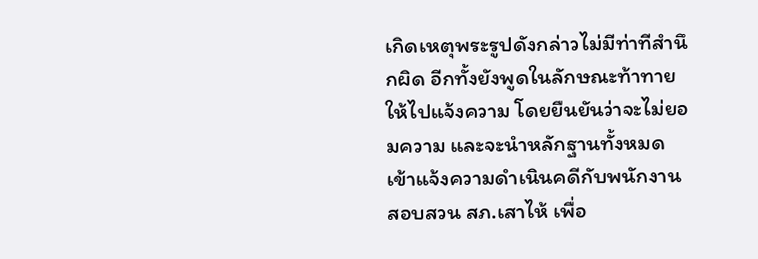เกิดเหตุพระรูปดังกล่าวไม่มีท่าทีสำนึกผิด อีกทั้งยังพูดในลักษณะท้าทายให้ไปแจ้งความ โดยยืนยันว่าจะไม่ยอมความ และจะนำหลักฐานทั้งหมดเข้าแจ้งความดำเนินคดีกับพนักงานสอบสวน สภ.เสาไห้ เพื่อ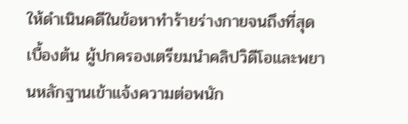ให้ดำเนินคดีในข้อหาทำร้ายร่างกายจนถึงที่สุด
เบื้องต้น ผู้ปกครองเตรียมนำคลิปวิดีโอและพยานหลักฐานเข้าแจ้งความต่อพนัก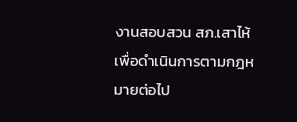งานสอบสวน สภ.เสาไห้ เพื่อดำเนินการตามกฎหมายต่อไป